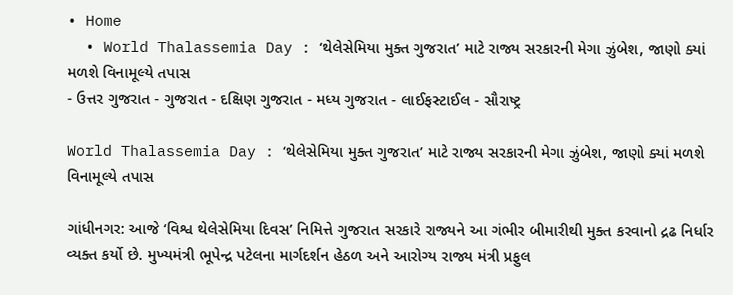• Home
  • World Thalassemia Day : ‘થેલેસેમિયા મુક્ત ગુજરાત’ માટે રાજ્ય સરકારની મેગા ઝુંબેશ, જાણો ક્યાં મળશે વિનામૂલ્યે તપાસ
- ઉત્તર ગુજરાત - ગુજરાત - દક્ષિણ ગુજરાત - મધ્ય ગુજરાત - લાઈફસ્ટાઈલ - સૌરાષ્ટ્ર

World Thalassemia Day : ‘થેલેસેમિયા મુક્ત ગુજરાત’ માટે રાજ્ય સરકારની મેગા ઝુંબેશ, જાણો ક્યાં મળશે વિનામૂલ્યે તપાસ

ગાંધીનગર: આજે ‘વિશ્વ થેલેસેમિયા દિવસ’ નિમિત્તે ગુજરાત સરકારે રાજ્યને આ ગંભીર બીમારીથી મુક્ત કરવાનો દ્રઢ નિર્ધાર વ્યક્ત કર્યો છે. મુખ્યમંત્રી ભૂપેન્દ્ર પટેલના માર્ગદર્શન હેઠળ અને આરોગ્ય રાજ્ય મંત્રી પ્રફુલ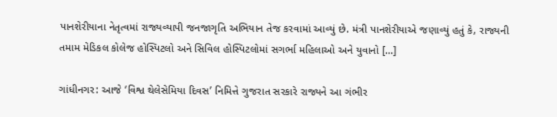પાનશેરીયાના નેતૃત્વમાં રાજ્યવ્યાપી જનજાગૃતિ અભિયાન તેજ કરવામાં આવ્યું છે. મંત્રી પાનશેરીયાએ જણાવ્યું હતું કે, રાજ્યની તમામ મેડિકલ કોલેજ હોસ્પિટલો અને સિવિલ હોસ્પિટલોમાં સગર્ભા મહિલાઓ અને યુવાનો […]

ગાંધીનગર: આજે ‘વિશ્વ થેલેસેમિયા દિવસ’ નિમિત્તે ગુજરાત સરકારે રાજ્યને આ ગંભીર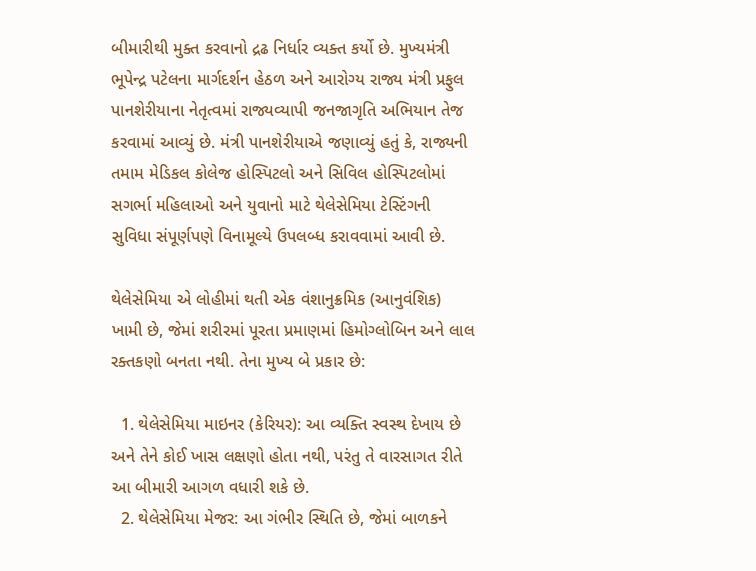બીમારીથી મુક્ત કરવાનો દ્રઢ નિર્ધાર વ્યક્ત કર્યો છે. મુખ્યમંત્રી ભૂપેન્દ્ર પટેલના માર્ગદર્શન હેઠળ અને આરોગ્ય રાજ્ય મંત્રી પ્રફુલ પાનશેરીયાના નેતૃત્વમાં રાજ્યવ્યાપી જનજાગૃતિ અભિયાન તેજ કરવામાં આવ્યું છે. મંત્રી પાનશેરીયાએ જણાવ્યું હતું કે, રાજ્યની તમામ મેડિકલ કોલેજ હોસ્પિટલો અને સિવિલ હોસ્પિટલોમાં સગર્ભા મહિલાઓ અને યુવાનો માટે થેલેસેમિયા ટેસ્ટિંગની સુવિધા સંપૂર્ણપણે વિનામૂલ્યે ઉપલબ્ધ કરાવવામાં આવી છે.

થેલેસેમિયા એ લોહીમાં થતી એક વંશાનુક્રમિક (આનુવંશિક) ખામી છે, જેમાં શરીરમાં પૂરતા પ્રમાણમાં હિમોગ્લોબિન અને લાલ રક્તકણો બનતા નથી. તેના મુખ્ય બે પ્રકાર છે:

  1. થેલેસેમિયા માઇનર (કેરિયર): આ વ્યક્તિ સ્વસ્થ દેખાય છે અને તેને કોઈ ખાસ લક્ષણો હોતા નથી, પરંતુ તે વારસાગત રીતે આ બીમારી આગળ વધારી શકે છે.
  2. થેલેસેમિયા મેજર: આ ગંભીર સ્થિતિ છે, જેમાં બાળકને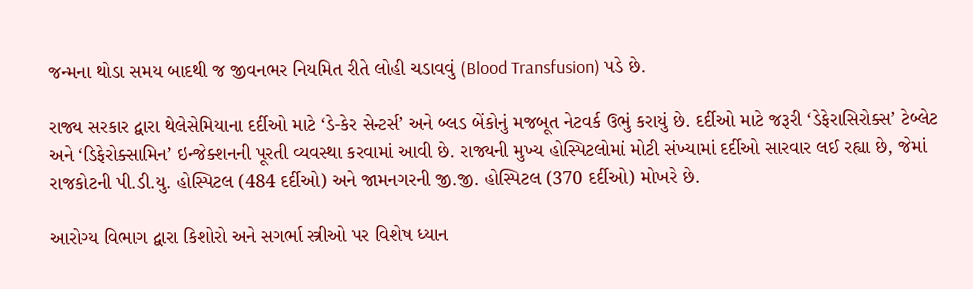જન્મના થોડા સમય બાદથી જ જીવનભર નિયમિત રીતે લોહી ચડાવવું (Blood Transfusion) પડે છે.

રાજ્ય સરકાર દ્વારા થેલેસેમિયાના દર્દીઓ માટે ‘ડે-કેર સેન્ટર્સ’ અને બ્લડ બેંકોનું મજબૂત નેટવર્ક ઉભું કરાયું છે. દર્દીઓ માટે જરૂરી ‘ડેફેરાસિરોક્સ’ ટેબ્લેટ અને ‘ડિફેરોક્સામિન’ ઇન્જેક્શનની પૂરતી વ્યવસ્થા કરવામાં આવી છે. રાજ્યની મુખ્ય હોસ્પિટલોમાં મોટી સંખ્યામાં દર્દીઓ સારવાર લઈ રહ્યા છે, જેમાં રાજકોટની પી.ડી.યુ. હોસ્પિટલ (484 દર્દીઓ) અને જામનગરની જી.જી. હોસ્પિટલ (370 દર્દીઓ) મોખરે છે.

આરોગ્ય વિભાગ દ્વારા કિશોરો અને સગર્ભા સ્ત્રીઓ પર વિશેષ ધ્યાન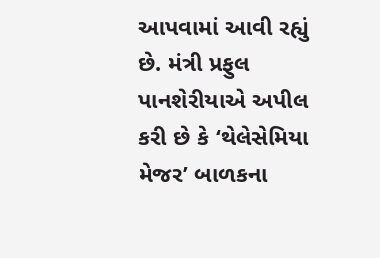આપવામાં આવી રહ્યું છે. મંત્રી પ્રફુલ પાનશેરીયાએ અપીલ કરી છે કે ‘થેલેસેમિયા મેજર’ બાળકના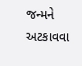જન્મને અટકાવવા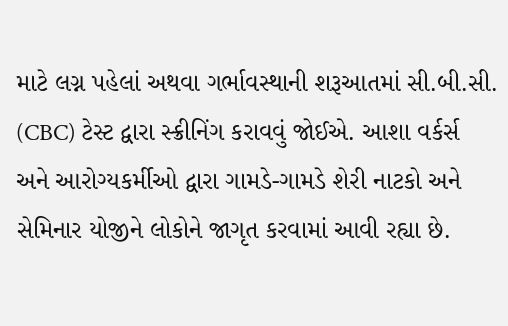માટે લગ્ન પહેલાં અથવા ગર્ભાવસ્થાની શરૂઆતમાં સી.બી.સી. (CBC) ટેસ્ટ દ્વારા સ્ક્રીનિંગ કરાવવું જોઈએ. આશા વર્કર્સ અને આરોગ્યકર્મીઓ દ્વારા ગામડે-ગામડે શેરી નાટકો અને સેમિનાર યોજીને લોકોને જાગૃત કરવામાં આવી રહ્યા છે.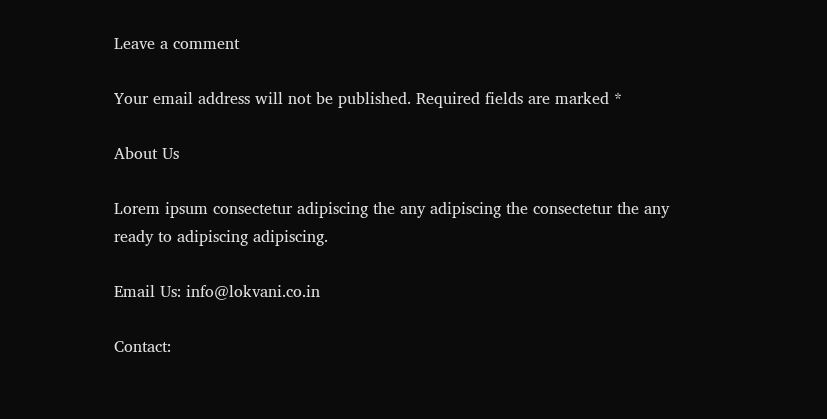Leave a comment

Your email address will not be published. Required fields are marked *

About Us

Lorem ipsum consectetur adipiscing the any adipiscing the consectetur the any ready to adipiscing adipiscing.

Email Us: info@lokvani.co.in

Contact: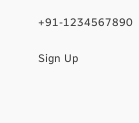+91-1234567890

Sign Up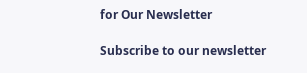for Our Newsletter

Subscribe to our newsletter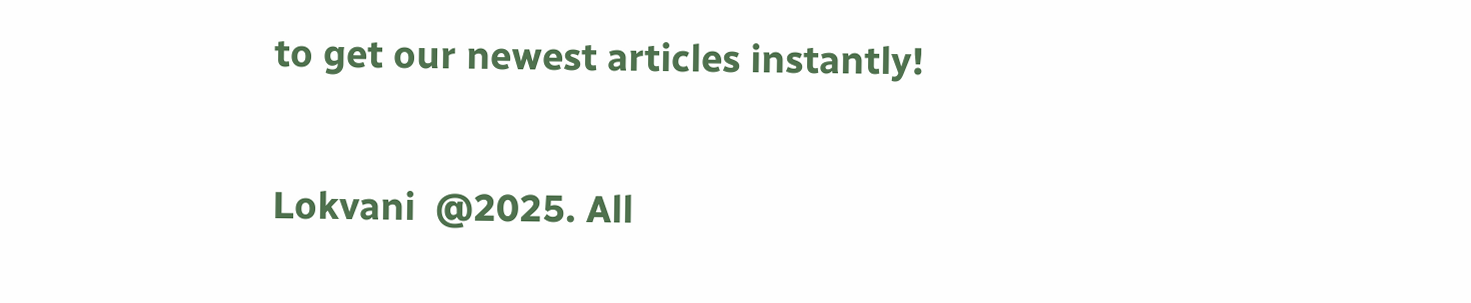to get our newest articles instantly!

Lokvani  @2025. All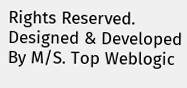Rights Reserved. Designed & Developed By M/S. Top Weblogic